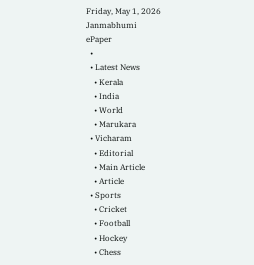Friday, May 1, 2026
Janmabhumi
ePaper
  •
  • Latest News
    • Kerala
    • India
    • World
    • Marukara
  • Vicharam
    • Editorial
    • Main Article
    • Article
  • Sports
    • Cricket
    • Football
    • Hockey
    • Chess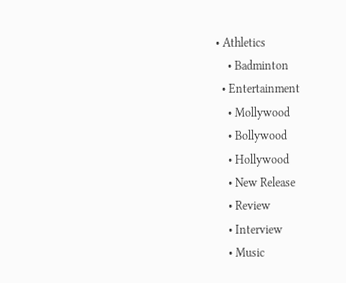• Athletics
    • Badminton
  • Entertainment
    • Mollywood
    • Bollywood
    • Hollywood
    • New Release
    • Review
    • Interview
    • Music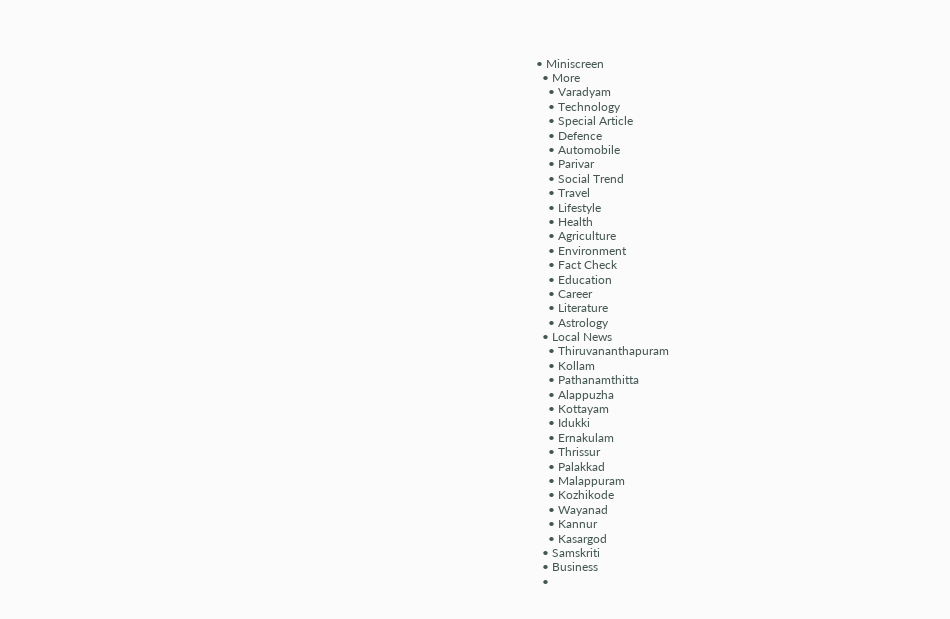• Miniscreen
  • More
    • Varadyam
    • Technology
    • Special Article
    • Defence
    • Automobile
    • Parivar
    • Social Trend
    • Travel
    • Lifestyle
    • Health
    • Agriculture
    • Environment
    • Fact Check
    • Education
    • Career
    • Literature
    • Astrology
  • Local News
    • Thiruvananthapuram
    • Kollam
    • Pathanamthitta
    • Alappuzha
    • Kottayam
    • Idukki
    • Ernakulam
    • Thrissur
    • Palakkad
    • Malappuram
    • Kozhikode
    • Wayanad
    • Kannur
    • Kasargod
  • Samskriti
  • Business
  •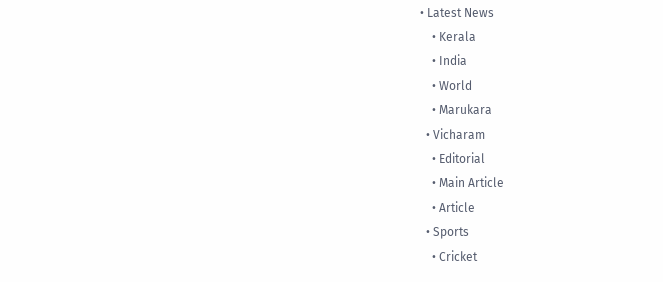• Latest News
    • Kerala
    • India
    • World
    • Marukara
  • Vicharam
    • Editorial
    • Main Article
    • Article
  • Sports
    • Cricket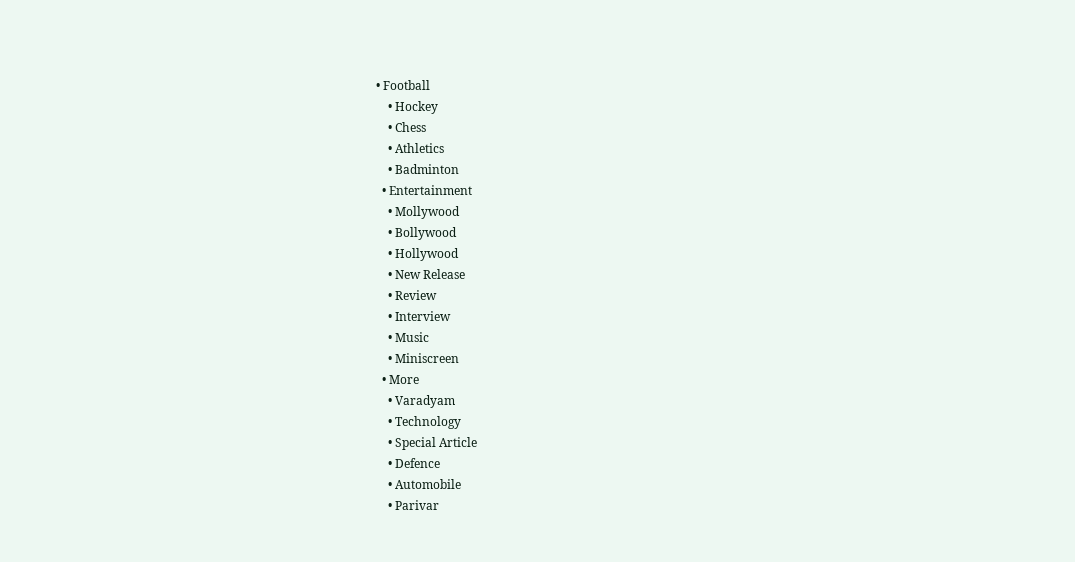• Football
    • Hockey
    • Chess
    • Athletics
    • Badminton
  • Entertainment
    • Mollywood
    • Bollywood
    • Hollywood
    • New Release
    • Review
    • Interview
    • Music
    • Miniscreen
  • More
    • Varadyam
    • Technology
    • Special Article
    • Defence
    • Automobile
    • Parivar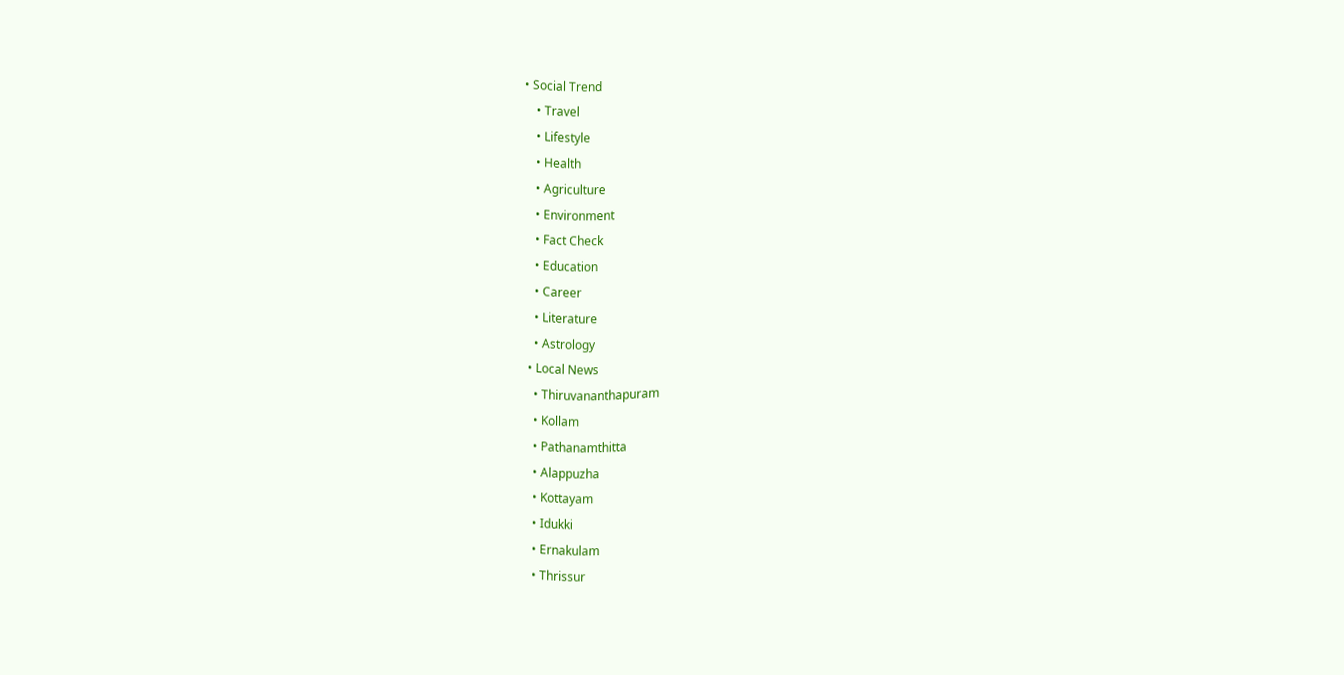• Social Trend
    • Travel
    • Lifestyle
    • Health
    • Agriculture
    • Environment
    • Fact Check
    • Education
    • Career
    • Literature
    • Astrology
  • Local News
    • Thiruvananthapuram
    • Kollam
    • Pathanamthitta
    • Alappuzha
    • Kottayam
    • Idukki
    • Ernakulam
    • Thrissur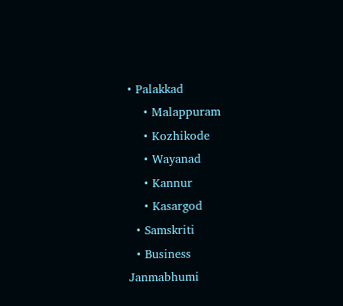• Palakkad
    • Malappuram
    • Kozhikode
    • Wayanad
    • Kannur
    • Kasargod
  • Samskriti
  • Business
Janmabhumi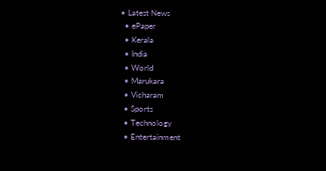• Latest News
  • ePaper
  • Kerala
  • India
  • World
  • Marukara
  • Vicharam
  • Sports
  • Technology
  • Entertainment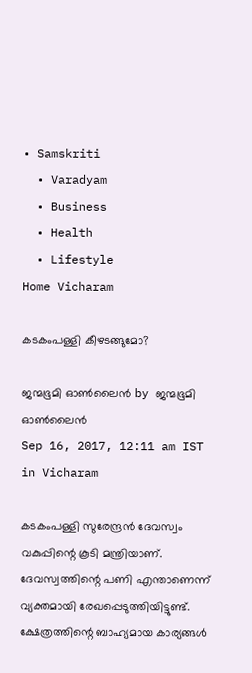• Samskriti
  • Varadyam
  • Business
  • Health
  • Lifestyle
Home Vicharam

കടകംപള്ളി കീഴടങ്ങുമോ?

ജന്മഭൂമി ഓണ്‍ലൈന്‍ by ജന്മഭൂമി ഓണ്‍ലൈന്‍
Sep 16, 2017, 12:11 am IST
in Vicharam

കടകംപള്ളി സുരേന്ദ്രന്‍ ദേവസ്വം വകുപ്പിന്റെ കൂടി മന്ത്രിയാണ്. ദേവസ്വത്തിന്റെ പണി എന്താണെന്ന് വ്യക്തമായി രേഖപ്പെടുത്തിയിട്ടുണ്ട്. ക്ഷേത്രത്തിന്റെ ബാഹ്യമായ കാര്യങ്ങള്‍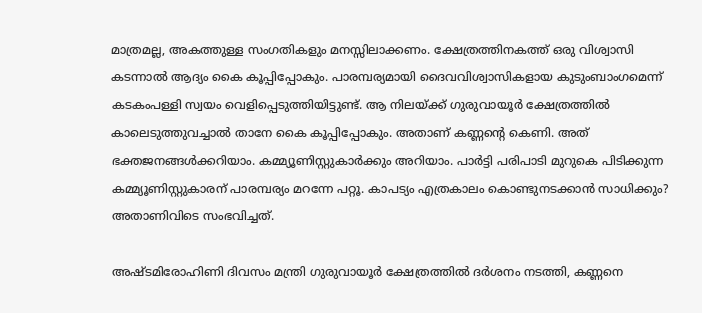മാത്രമല്ല, അകത്തുള്ള സംഗതികളും മനസ്സിലാക്കണം. ക്ഷേത്രത്തിനകത്ത് ഒരു വിശ്വാസി കടന്നാല്‍ ആദ്യം കൈ കൂപ്പിപ്പോകും. പാരമ്പര്യമായി ദൈവവിശ്വാസികളായ കുടുംബാംഗമെന്ന് കടകംപള്ളി സ്വയം വെളിപ്പെടുത്തിയിട്ടുണ്ട്. ആ നിലയ്‌ക്ക് ഗുരുവായൂര്‍ ക്ഷേത്രത്തില്‍ കാലെടുത്തുവച്ചാല്‍ താനേ കൈ കൂപ്പിപ്പോകും. അതാണ് കണ്ണന്റെ കെണി. അത് ഭക്തജനങ്ങള്‍ക്കറിയാം. കമ്മ്യൂണിസ്റ്റുകാര്‍ക്കും അറിയാം. പാര്‍ട്ടി പരിപാടി മുറുകെ പിടിക്കുന്ന കമ്മ്യൂണിസ്റ്റുകാരന് പാരമ്പര്യം മറന്നേ പറ്റൂ. കാപട്യം എത്രകാലം കൊണ്ടുനടക്കാന്‍ സാധിക്കും? അതാണിവിടെ സംഭവിച്ചത്.

അഷ്ടമിരോഹിണി ദിവസം മന്ത്രി ഗുരുവായൂര്‍ ക്ഷേത്രത്തില്‍ ദര്‍ശനം നടത്തി, കണ്ണനെ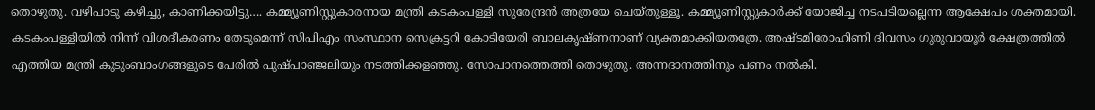തൊഴുതു. വഴിപാടു കഴിച്ചു, കാണിക്കയിട്ടു…. കമ്മ്യൂണിസ്റ്റുകാരനായ മന്ത്രി കടകംപള്ളി സുരേന്ദ്രന്‍ അത്രയേ ചെയ്തുള്ളൂ. കമ്മ്യൂണിസ്റ്റുകാര്‍ക്ക് യോജിച്ച നടപടിയല്ലെന്ന ആക്ഷേപം ശക്തമായി. കടകംപള്ളിയില്‍ നിന്ന് വിശദീകരണം തേടുമെന്ന് സിപിഎം സംസ്ഥാന സെക്രട്ടറി കോടിയേരി ബാലകൃഷ്ണനാണ് വ്യക്തമാക്കിയതത്രേ. അഷ്ടമിരോഹിണി ദിവസം ഗുരുവായൂര്‍ ക്ഷേത്രത്തില്‍ എത്തിയ മന്ത്രി കുടുംബാംഗങ്ങളുടെ പേരില്‍ പുഷ്പാഞ്ജലിയും നടത്തിക്കളഞ്ഞു. സോപാനത്തെത്തി തൊഴുതു. അന്നദാനത്തിനും പണം നല്‍കി.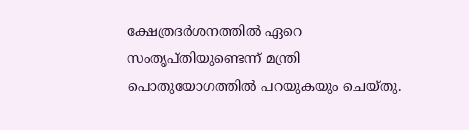ക്ഷേത്രദര്‍ശനത്തില്‍ ഏറെ സംതൃപ്തിയുണ്ടെന്ന് മന്ത്രി പൊതുയോഗത്തില്‍ പറയുകയും ചെയ്തു.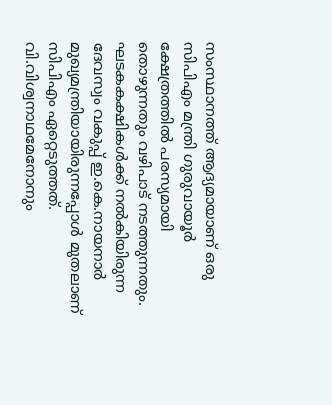സംസ്ഥാനത്ത് ആദ്യമായാണ് ഒരു സിപിഎം മന്ത്രി ഗുരുവായൂര്‍ ക്ഷേത്രത്തില്‍ പരസ്യമായി തൊഴുന്നതും വഴിപാട് നടത്തുന്നതും. ഘടകകക്ഷികള്‍ക്ക് നല്‍കിയിരുന്ന ദേവസ്വം വകുപ്പ് ഇ.കെ.നായനാര്‍ മുഖ്യമന്ത്രിയായിരുന്നപ്പോള്‍ മുതലാണ് സിപിഎം ഏറ്റെടുത്തത്. വി.വിശ്വനാഥമേനോനും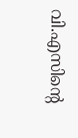വി.എസിന്റെ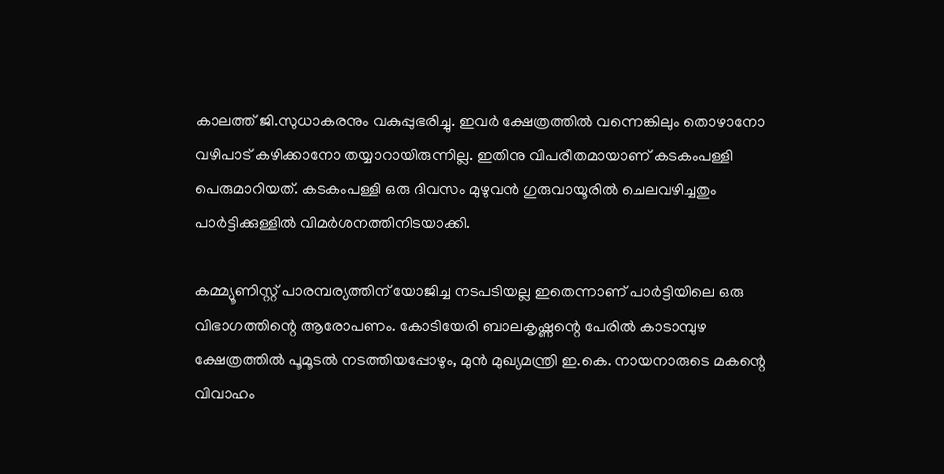കാലത്ത് ജി.സുധാകരനും വകുപ്പുഭരിച്ചു. ഇവര്‍ ക്ഷേത്രത്തില്‍ വന്നെങ്കിലും തൊഴാനോ വഴിപാട് കഴിക്കാനോ തയ്യാറായിരുന്നില്ല. ഇതിനു വിപരീതമായാണ് കടകംപള്ളി പെരുമാറിയത്. കടകംപള്ളി ഒരു ദിവസം മുഴുവന്‍ ഗുരുവായൂരില്‍ ചെലവഴിച്ചതും പാര്‍ട്ടിക്കുള്ളില്‍ വിമര്‍ശനത്തിനിടയാക്കി.

കമ്മ്യൂണിസ്റ്റ് പാരമ്പര്യത്തിന് യോജിച്ച നടപടിയല്ല ഇതെന്നാണ് പാര്‍ട്ടിയിലെ ഒരു വിഭാഗത്തിന്റെ ആരോപണം. കോടിയേരി ബാലകൃഷ്ണന്റെ പേരില്‍ കാടാമ്പുഴ ക്ഷേത്രത്തില്‍ പൂമൂടല്‍ നടത്തിയപ്പോഴും, മുന്‍ മുഖ്യമന്ത്രി ഇ.കെ. നായനാരുടെ മകന്റെ വിവാഹം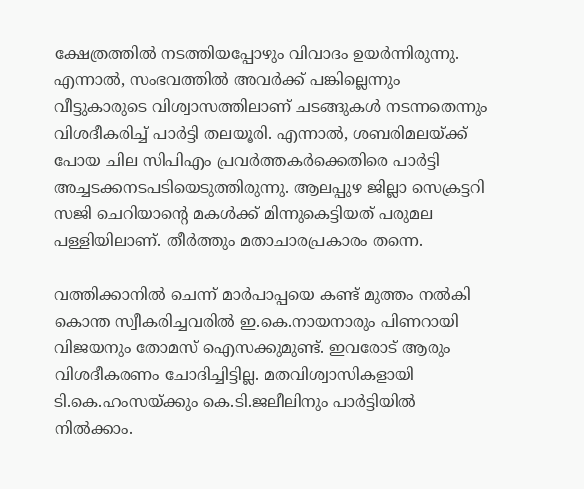ക്ഷേത്രത്തില്‍ നടത്തിയപ്പോഴും വിവാദം ഉയര്‍ന്നിരുന്നു. എന്നാല്‍, സംഭവത്തില്‍ അവര്‍ക്ക് പങ്കില്ലെന്നും വീട്ടുകാരുടെ വിശ്വാസത്തിലാണ് ചടങ്ങുകള്‍ നടന്നതെന്നും വിശദീകരിച്ച് പാര്‍ട്ടി തലയൂരി. എന്നാല്‍, ശബരിമലയ്‌ക്ക് പോയ ചില സിപിഎം പ്രവര്‍ത്തകര്‍ക്കെതിരെ പാര്‍ട്ടി അച്ചടക്കനടപടിയെടുത്തിരുന്നു. ആലപ്പുഴ ജില്ലാ സെക്രട്ടറി സജി ചെറിയാന്റെ മകള്‍ക്ക് മിന്നുകെട്ടിയത് പരുമല പള്ളിയിലാണ്. തീര്‍ത്തും മതാചാരപ്രകാരം തന്നെ.

വത്തിക്കാനില്‍ ചെന്ന് മാര്‍പാപ്പയെ കണ്ട് മുത്തം നല്‍കി കൊന്ത സ്വീകരിച്ചവരില്‍ ഇ.കെ.നായനാരും പിണറായി വിജയനും തോമസ് ഐസക്കുമുണ്ട്. ഇവരോട് ആരും വിശദീകരണം ചോദിച്ചിട്ടില്ല. മതവിശ്വാസികളായി ടി.കെ.ഹംസയ്‌ക്കും കെ.ടി.ജലീലിനും പാര്‍ട്ടിയില്‍ നില്‍ക്കാം.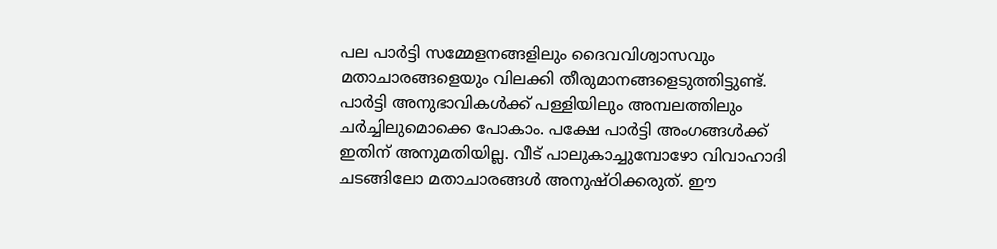പല പാര്‍ട്ടി സമ്മേളനങ്ങളിലും ദൈവവിശ്വാസവും മതാചാരങ്ങളെയും വിലക്കി തീരുമാനങ്ങളെടുത്തിട്ടുണ്ട്. പാര്‍ട്ടി അനുഭാവികള്‍ക്ക് പള്ളിയിലും അമ്പലത്തിലും ചര്‍ച്ചിലുമൊക്കെ പോകാം. പക്ഷേ പാര്‍ട്ടി അംഗങ്ങള്‍ക്ക് ഇതിന് അനുമതിയില്ല. വീട് പാലുകാച്ചുമ്പോഴോ വിവാഹാദി ചടങ്ങിലോ മതാചാരങ്ങള്‍ അനുഷ്ഠിക്കരുത്. ഈ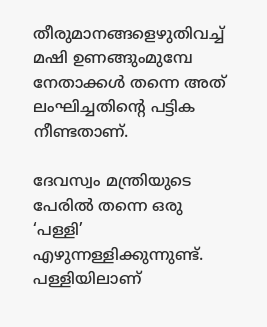തീരുമാനങ്ങളെഴുതിവച്ച് മഷി ഉണങ്ങുംമുമ്പേ നേതാക്കള്‍ തന്നെ അത് ലംഘിച്ചതിന്റെ പട്ടിക നീണ്ടതാണ്.

ദേവസ്വം മന്ത്രിയുടെ പേരില്‍ തന്നെ ഒരു ‘പള്ളി’ എഴുന്നള്ളിക്കുന്നുണ്ട്. പള്ളിയിലാണ്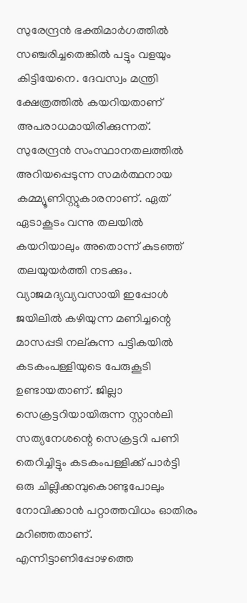സുരേന്ദ്രന്‍ ഭക്തിമാര്‍ഗത്തില്‍ സഞ്ചരിച്ചതെങ്കില്‍ പട്ടും വളയും കിട്ടിയേനെ. ദേവസ്വം മന്ത്രി ക്ഷേത്രത്തില്‍ കയറിയതാണ് അപരാധമായിരിക്കുന്നത്. സുരേന്ദ്രന്‍ സംസ്ഥാനതലത്തില്‍ അറിയപ്പെടുന്ന സമര്‍ത്ഥനായ കമ്മ്യൂണിസ്റ്റുകാരനാണ്. ഏത് ഏടാകൂടം വന്നു തലയില്‍ കയറിയാലും അതൊന്ന് കുടഞ്ഞ് തലയുയര്‍ത്തി നടക്കും. വ്യാജമദ്യവ്യവസായി ഇപ്പോള്‍ ജയിലില്‍ കഴിയുന്ന മണിച്ചന്റെ മാസപ്പടി നല്കുന്ന പട്ടികയില്‍ കടകംപള്ളിയുടെ പേരുകൂടി ഉണ്ടായതാണ്. ജില്ലാ സെക്രട്ടറിയായിരുന്ന സ്റ്റാന്‍ലി സത്യനേശന്റെ സെക്രട്ടറി പണി തെറിച്ചിട്ടും കടകംപള്ളിക്ക് പാര്‍ട്ടി ഒരു ചില്ലിക്കമ്പുകൊണ്ടുപോലും നോവിക്കാന്‍ പറ്റാത്തവിധം ഓതിരം മറിഞ്ഞതാണ്. എന്നിട്ടാണിപ്പോഴത്തെ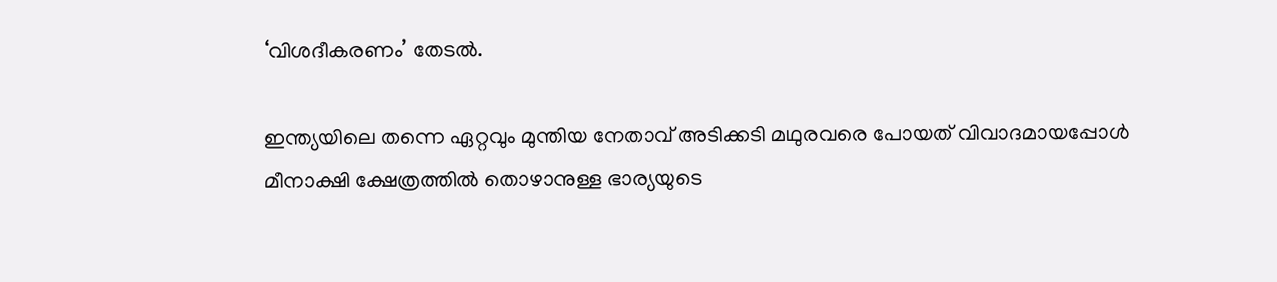‘വിശദീകരണം’ തേടല്‍.

ഇന്ത്യയിലെ തന്നെ ഏറ്റവും മുന്തിയ നേതാവ് അടിക്കടി മഥുരവരെ പോയത് വിവാദമായപ്പോള്‍ മീനാക്ഷി ക്ഷേത്രത്തില്‍ തൊഴാനുള്ള ഭാര്യയുടെ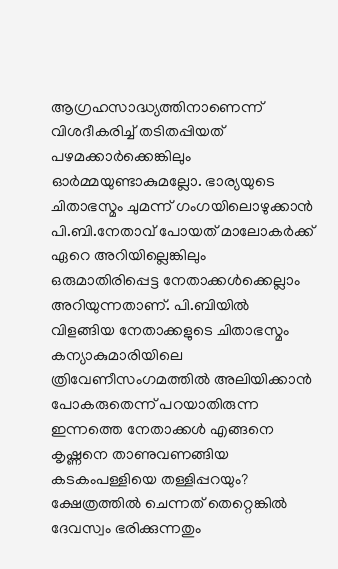ആഗ്രഹസാദ്ധ്യത്തിനാണെന്ന് വിശദീകരിച്ച് തടിതപ്പിയത് പഴമക്കാര്‍ക്കെങ്കിലും ഓര്‍മ്മയുണ്ടാകുമല്ലോ. ഭാര്യയുടെ ചിതാഭസ്മം ചുമന്ന് ഗംഗയിലൊഴുക്കാന്‍ പി.ബി.നേതാവ് പോയത് മാലോകര്‍ക്ക് ഏറെ അറിയില്ലെങ്കിലും ഒരുമാതിരിപ്പെട്ട നേതാക്കള്‍ക്കെല്ലാം അറിയുന്നതാണ്. പി.ബിയില്‍ വിളങ്ങിയ നേതാക്കളുടെ ചിതാഭസ്മം കന്യാകുമാരിയിലെ ത്രിവേണീസംഗമത്തില്‍ അലിയിക്കാന്‍ പോകരുതെന്ന് പറയാതിരുന്ന ഇന്നത്തെ നേതാക്കള്‍ എങ്ങനെ കൃഷ്ണനെ താണുവണങ്ങിയ കടകംപള്ളിയെ തള്ളിപ്പറയും? ക്ഷേത്രത്തില്‍ ചെന്നത് തെറ്റെങ്കില്‍ ദേവസ്വം ഭരിക്കുന്നതും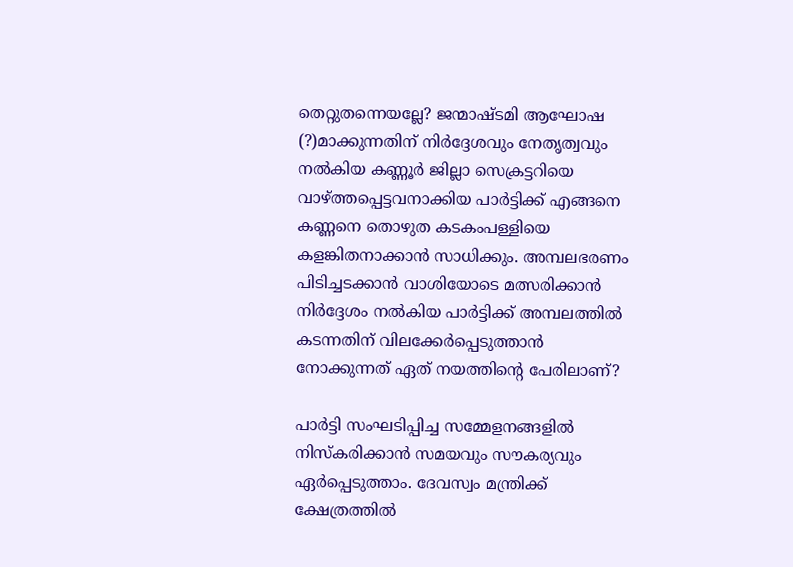തെറ്റുതന്നെയല്ലേ? ജന്മാഷ്ടമി ആഘോഷ (?)മാക്കുന്നതിന് നിര്‍ദ്ദേശവും നേതൃത്വവും നല്‍കിയ കണ്ണൂര്‍ ജില്ലാ സെക്രട്ടറിയെ വാഴ്‌ത്തപ്പെട്ടവനാക്കിയ പാര്‍ട്ടിക്ക് എങ്ങനെ കണ്ണനെ തൊഴുത കടകംപള്ളിയെ കളങ്കിതനാക്കാന്‍ സാധിക്കും. അമ്പലഭരണം പിടിച്ചടക്കാന്‍ വാശിയോടെ മത്സരിക്കാന്‍ നിര്‍ദ്ദേശം നല്‍കിയ പാര്‍ട്ടിക്ക് അമ്പലത്തില്‍ കടന്നതിന് വിലക്കേര്‍പ്പെടുത്താന്‍ നോക്കുന്നത് ഏത് നയത്തിന്റെ പേരിലാണ്?

പാര്‍ട്ടി സംഘടിപ്പിച്ച സമ്മേളനങ്ങളില്‍ നിസ്‌കരിക്കാന്‍ സമയവും സൗകര്യവും ഏര്‍പ്പെടുത്താം. ദേവസ്വം മന്ത്രിക്ക് ക്ഷേത്രത്തില്‍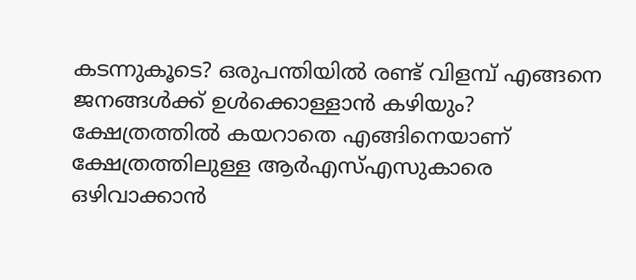കടന്നുകൂടെ? ഒരുപന്തിയില്‍ രണ്ട് വിളമ്പ് എങ്ങനെ ജനങ്ങള്‍ക്ക് ഉള്‍ക്കൊള്ളാന്‍ കഴിയും? ക്ഷേത്രത്തില്‍ കയറാതെ എങ്ങിനെയാണ് ക്ഷേത്രത്തിലുള്ള ആര്‍എസ്എസുകാരെ ഒഴിവാക്കാന്‍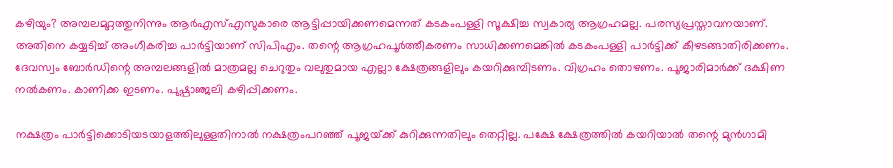കഴിയും? അമ്പലമുറ്റത്തുനിന്നും ആര്‍എസ്എസുകാരെ ആട്ടിപ്പായിക്കണമെന്നത് കടകംപള്ളി സൂക്ഷിച്ച സ്വകാര്യ ആഗ്രഹമല്ല. പരസ്യപ്രസ്താവനയാണ്. അതിനെ കയ്യടിച്ച് അംഗീകരിച്ച പാര്‍ട്ടിയാണ് സിപിഎം. തന്റെ ആഗ്രഹപൂര്‍ത്തീകരണം സാധിക്കണമെങ്കില്‍ കടകംപള്ളി പാര്‍ട്ടിക്ക് കീഴടങ്ങാതിരിക്കണം. ദേവസ്വം ബോര്‍ഡിന്റെ അമ്പലങ്ങളില്‍ മാത്രമല്ല ചെറുതും വലുതുമായ എല്ലാ ക്ഷേത്രങ്ങളിലും കയറിക്കുമ്പിടണം. വിഗ്രഹം തൊഴണം. പൂജാരിമാര്‍ക്ക് ദക്ഷിണ നല്‍കണം. കാണിക്ക ഇടണം. പുഷ്പാഞ്ജലി കഴിപ്പിക്കണം.

നക്ഷത്രം പാര്‍ട്ടിക്കൊടിയടയാളത്തിലുള്ളതിനാല്‍ നക്ഷത്രംപറഞ്ഞ് പൂജയ്‌ക്ക് കുറിക്കുന്നതിലും തെറ്റില്ല. പക്ഷേ ക്ഷേത്രത്തില്‍ കയറിയാല്‍ തന്റെ മുന്‍ഗാമി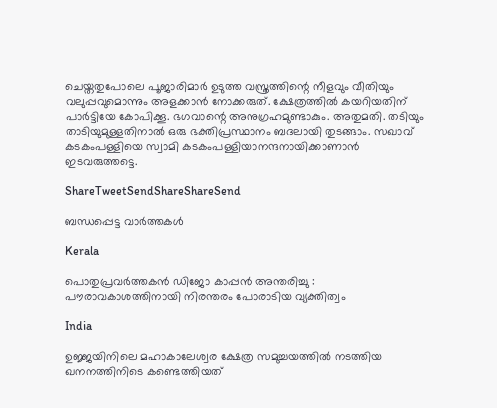ചെയ്തതുപോലെ പൂജാരിമാര്‍ ഉടുത്ത വസ്ത്രത്തിന്റെ നീളവും വീതിയും വലുപ്പവുമൊന്നും അളക്കാന്‍ നോക്കരുത്. ക്ഷേത്രത്തില്‍ കയറിയതിന് പാര്‍ട്ടിയേ കോപിക്കൂ. ഭഗവാന്റെ അനുഗ്രഹമുണ്ടാകും. അതുമതി. തടിയും താടിയുമുള്ളതിനാല്‍ ഒരു ഭക്തിപ്രസ്ഥാനം ബദലായി തുടങ്ങാം. സഖാവ് കടകംപള്ളിയെ സ്വാമി കടകംപള്ളിയാനന്ദനായിക്കാണാന്‍ ഇടവരുത്തട്ടെ.

ShareTweetSendShareShareSend

ബന്ധപ്പെട്ട വാര്‍ത്തകള്‍

Kerala

പൊതുപ്രവർത്തകൻ ഡിജോ കാപ്പൻ അന്തരിച്ചു : പൗരാവകാശത്തിനായി നിരന്തരം പോരാടിയ വ്യക്തിത്വം

India

ഉജ്ജയിനിലെ മഹാകാലേശ്വര ക്ഷേത്ര സമുച്ചയത്തിൽ നടത്തിയ ഖനനത്തിനിടെ കണ്ടെത്തിയത്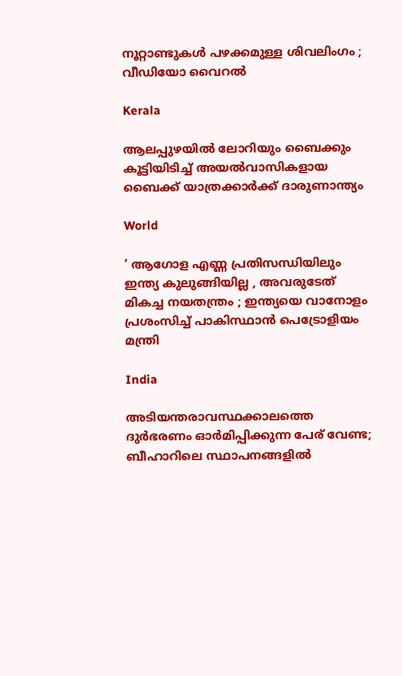നൂറ്റാണ്ടുകൾ പഴക്കമുള്ള ശിവലിംഗം ; വീഡിയോ വൈറൽ

Kerala

ആലപ്പുഴയിൽ ലോറിയും ബൈക്കും കൂട്ടിയിടിച്ച് അയൽവാസികളായ ബൈക്ക് യാത്രക്കാർക്ക് ദാരുണാന്ത്യം

World

‘ ആഗോള എണ്ണ പ്രതിസന്ധിയിലും ഇന്ത്യ കുലുങ്ങിയില്ല , അവരുടേത് മികച്ച നയതന്ത്രം ; ഇന്ത്യയെ വാനോളം പ്രശംസിച്ച് പാകിസ്ഥാൻ പെട്രോളിയം മന്ത്രി

India

അടിയന്തരാവസ്ഥക്കാലത്തെ ദുർഭരണം ഓർമിപ്പിക്കുന്ന പേര് വേണ്ട; ബീഹാറിലെ സ്ഥാപനങ്ങളിൽ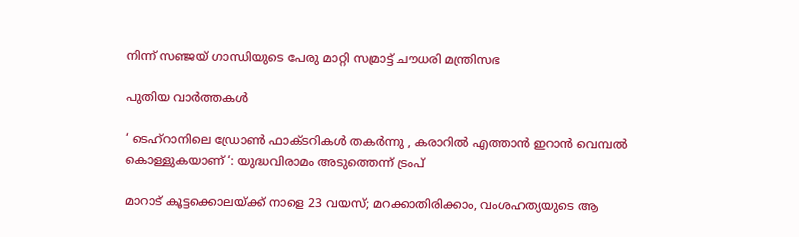നിന്ന് സഞ്ജയ് ഗാന്ധിയുടെ പേരു മാറ്റി സമ്രാട്ട് ചൗധരി മന്ത്രിസഭ

പുതിയ വാര്‍ത്തകള്‍

‘ ടെഹ്‌റാനിലെ ഡ്രോൺ ഫാക്ടറികൾ തകർന്നു , കരാറിൽ എത്താൻ ഇറാൻ വെമ്പൽ കൊള്ളുകയാണ് ‘: യുദ്ധവിരാമം അടുത്തെന്ന് ട്രംപ്

മാറാട് കൂട്ടക്കൊലയ്‌ക്ക് നാളെ 23 വയസ്; മറക്കാതിരിക്കാം, വംശഹത്യയുടെ ആ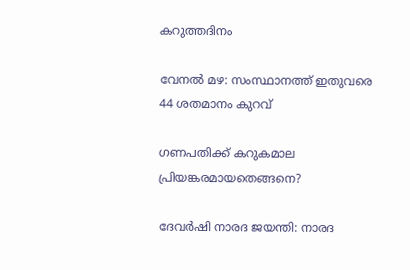കറുത്തദിനം

വേനല്‍ മഴ: സംസ്ഥാനത്ത് ഇതുവരെ 44 ശതമാനം കുറവ്

ഗണപതിക്ക് കറുകമാല പ്രിയങ്കരമായതെങ്ങനെ?

ദേവര്‍ഷി നാരദ ജയന്തി: നാരദ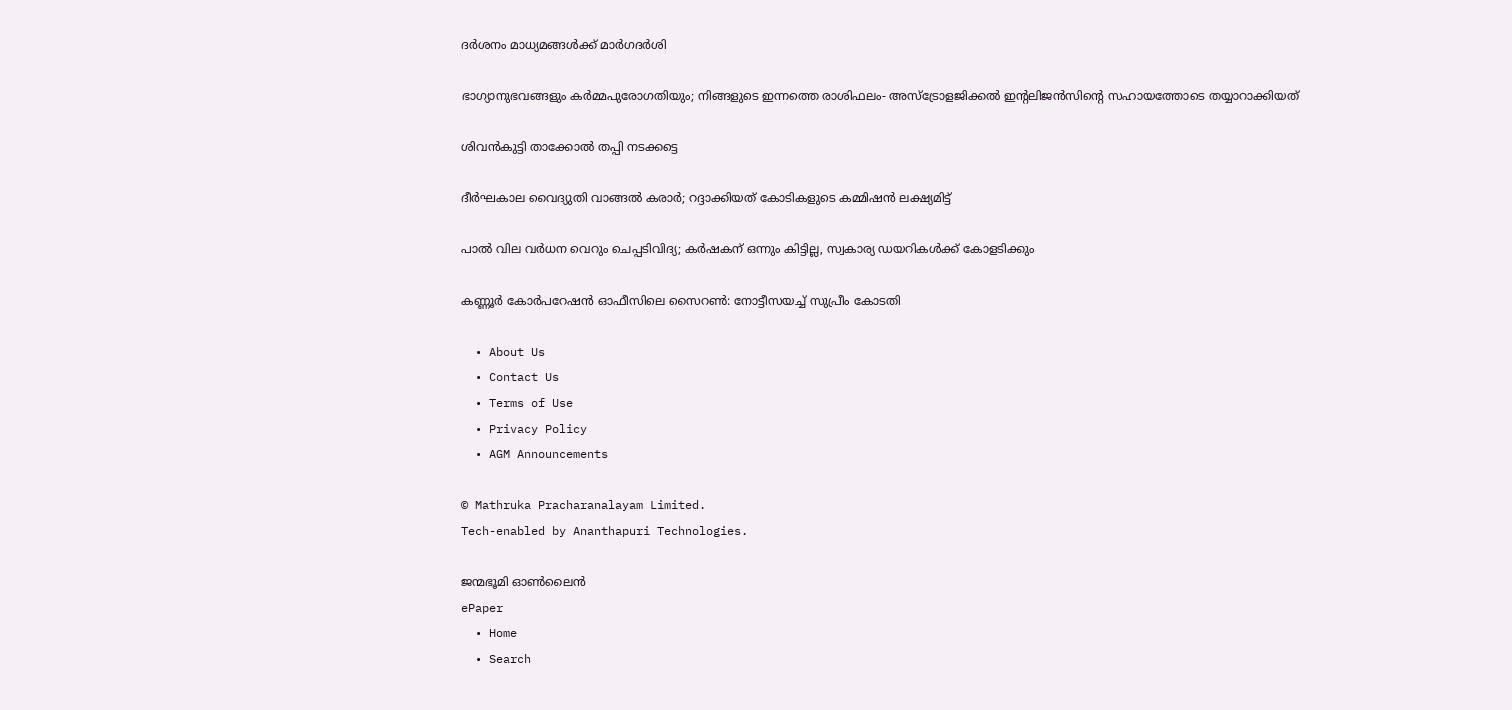ദര്‍ശനം മാധ്യമങ്ങള്‍ക്ക് മാര്‍ഗദര്‍ശി

ഭാഗ്യാനുഭവങ്ങളും കർമ്മപുരോഗതിയും; നിങ്ങളുടെ ഇന്നത്തെ രാശിഫലം- അസ്ട്രോളജിക്കൽ ഇന്റലിജൻസിന്റെ സഹായത്തോടെ തയ്യാറാക്കിയത്

ശിവന്‍കുട്ടി താക്കോല്‍ തപ്പി നടക്കട്ടെ

ദീര്‍ഘകാല വൈദ്യുതി വാങ്ങല്‍ കരാര്‍; റദ്ദാക്കിയത് കോടികളുടെ കമ്മിഷന്‍ ലക്ഷ്യമിട്ട്

പാല്‍ വില വര്‍ധന വെറും ചെപ്പടിവിദ്യ; കര്‍ഷകന് ഒന്നും കിട്ടില്ല, സ്വകാര്യ ഡയറികള്‍ക്ക് കോളടിക്കും

കണ്ണൂര്‍ കോര്‍പറേഷന്‍ ഓഫീസിലെ സൈറണ്‍: നോട്ടീസയച്ച് സുപ്രീം കോടതി

  • About Us
  • Contact Us
  • Terms of Use
  • Privacy Policy
  • AGM Announcements

© Mathruka Pracharanalayam Limited.
Tech-enabled by Ananthapuri Technologies.

ജന്മഭൂമി ഓണ്‍ലൈന്‍
ePaper
  • Home
  • Search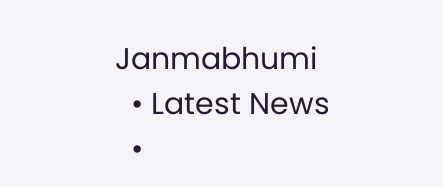Janmabhumi
  • Latest News
  •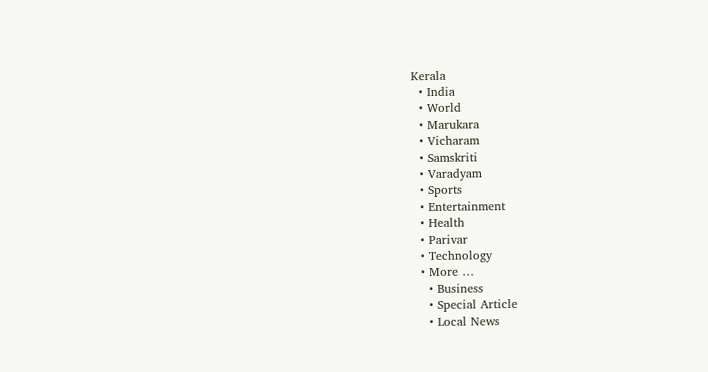Kerala
  • India
  • World
  • Marukara
  • Vicharam
  • Samskriti
  • Varadyam
  • Sports
  • Entertainment
  • Health
  • Parivar
  • Technology
  • More …
    • Business
    • Special Article
    • Local News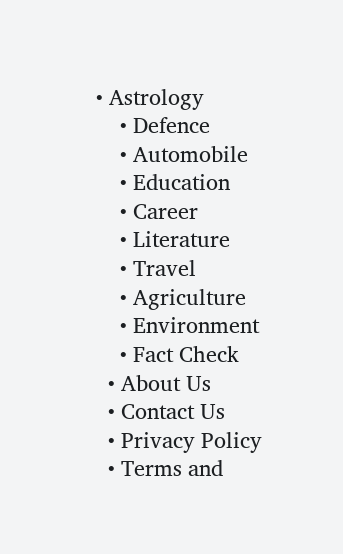• Astrology
    • Defence
    • Automobile
    • Education
    • Career
    • Literature
    • Travel
    • Agriculture
    • Environment
    • Fact Check
  • About Us
  • Contact Us
  • Privacy Policy
  • Terms and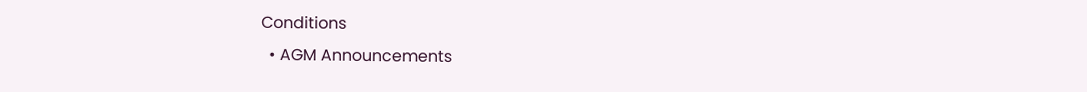Conditions
  • AGM Announcements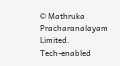© Mathruka Pracharanalayam Limited.
Tech-enabled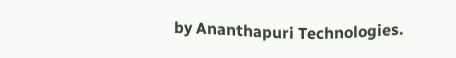by Ananthapuri Technologies.